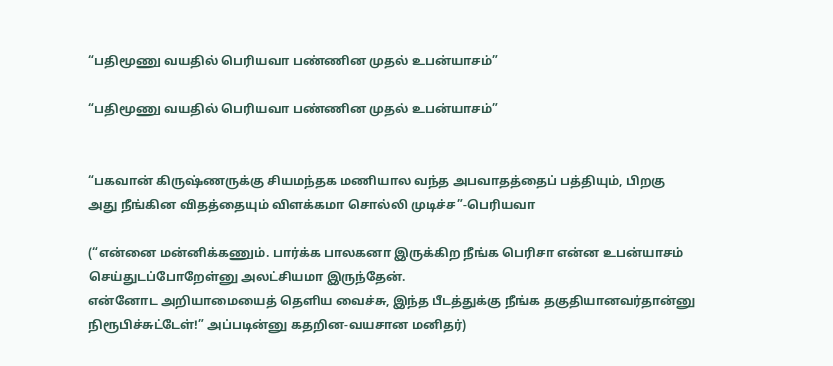“பதிமூணு வயதில் பெரியவா பண்ணின முதல் உபன்யாசம்”

“பதிமூணு வயதில் பெரியவா பண்ணின முதல் உபன்யாசம்”


“பகவான் கிருஷ்ணருக்கு சியமந்தக மணியால வந்த அபவாதத்தைப் பத்தியும், பிறகு அது நீங்கின விதத்தையும் விளக்கமா சொல்லி முடிச்ச”-பெரியவா

(“என்னை மன்னிக்கணும். பார்க்க பாலகனா இருக்கிற நீங்க பெரிசா என்ன உபன்யாசம் செய்துடப்போறேள்னு அலட்சியமா இருந்தேன்.
என்னோட அறியாமையைத் தெளிய வைச்சு, இந்த பீடத்துக்கு நீங்க தகுதியானவர்தான்னு நிரூபிச்சுட்டேள்!” அப்படின்னு கதறின-வயசான மனிதர்)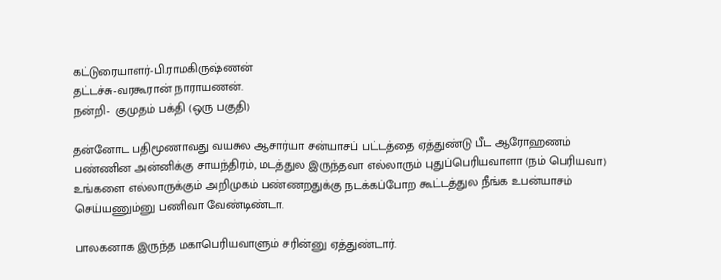கட்டுரையாளர்-பி.ராமகிருஷ்ணன்
தட்டச்சு-வரகூரான் நாராயணன்.
நன்றி-  குமுதம் பக்தி (ஒரு பகுதி)

தன்னோட பதிமூணாவது வயசுல ஆசார்யா சன்யாசப் பட்டத்தை ஏத்துண்டு பீட ஆரோஹணம் பண்ணின அன்னிக்கு சாயந்திரம், மடத்துல இருந்தவா எல்லாரும் புதுப்பெரியவாளா (நம் பெரியவா) உங்களை எல்லாருக்கும் அறிமுகம் பண்ணறதுக்கு நடக்கப்போற கூட்டத்துல நீங்க உபன்யாசம் செய்யணும்னு பணிவா வேண்டிண்டா.

பாலகனாக இருந்த மகாபெரியவாளும் சரின்னு ஏத்துண்டார்.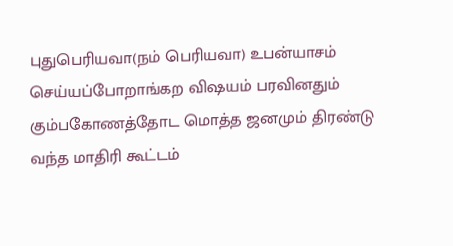புதுபெரியவா(நம் பெரியவா) உபன்யாசம் செய்யப்போறாங்கற விஷயம் பரவினதும் கும்பகோணத்தோட மொத்த ஜனமும் திரண்டு  வந்த மாதிரி கூட்டம்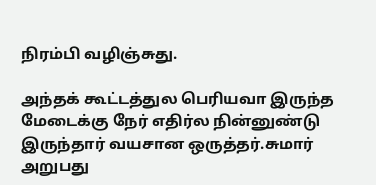நிரம்பி வழிஞ்சுது.

அந்தக் கூட்டத்துல பெரியவா இருந்த மேடைக்கு நேர் எதிர்ல நின்னுண்டு இருந்தார் வயசான ஒருத்தர்.சுமார் அறுபது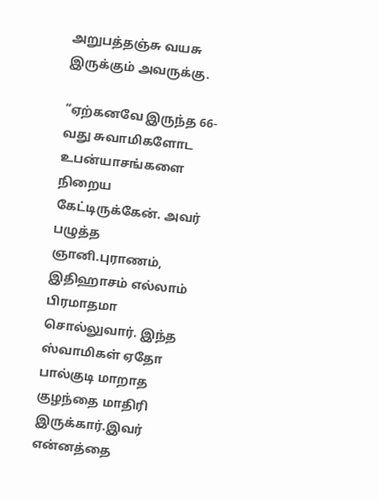அறுபத்தஞ்சு வயசு இருக்கும் அவருக்கு.

“ஏற்கனவே இருந்த 66-வது சுவாமிகளோட உபன்யாசங்களை நிறைய கேட்டிருக்கேன். அவர் பழுத்த ஞானி.புராணம், இதிஹாசம் எல்லாம் பிரமாதமா சொல்லுவார். இந்த ஸ்வாமிகள் ஏதோ பால்குடி மாறாத குழந்தை மாதிரி இருக்கார்.இவர் என்னத்தை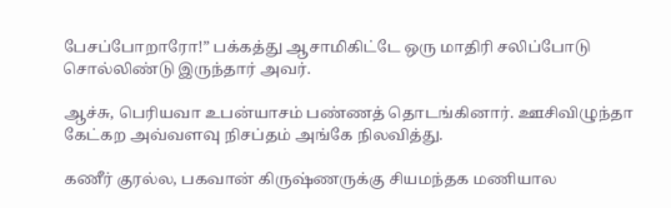பேசப்போறாரோ!” பக்கத்து ஆசாமிகிட்டே ஒரு மாதிரி சலிப்போடு சொல்லிண்டு இருந்தார் அவர்.

ஆச்சு, பெரியவா உபன்யாசம் பண்ணத் தொடங்கினார். ஊசிவிழுந்தா கேட்கற அவ்வளவு நிசப்தம் அங்கே நிலவித்து.

கணீர் குரல்ல, பகவான் கிருஷ்ணருக்கு சியமந்தக மணியால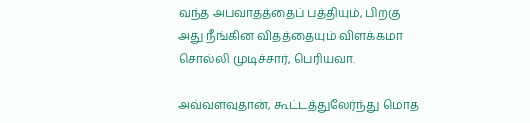வந்த அபவாதத்தைப் பத்தியும், பிறகு அது நீங்கின விதத்தையும் விளக்கமா சொல்லி முடிச்சார், பெரியவா.

அவ்வளவுதான், கூட்டத்துலேர்ந்து மொத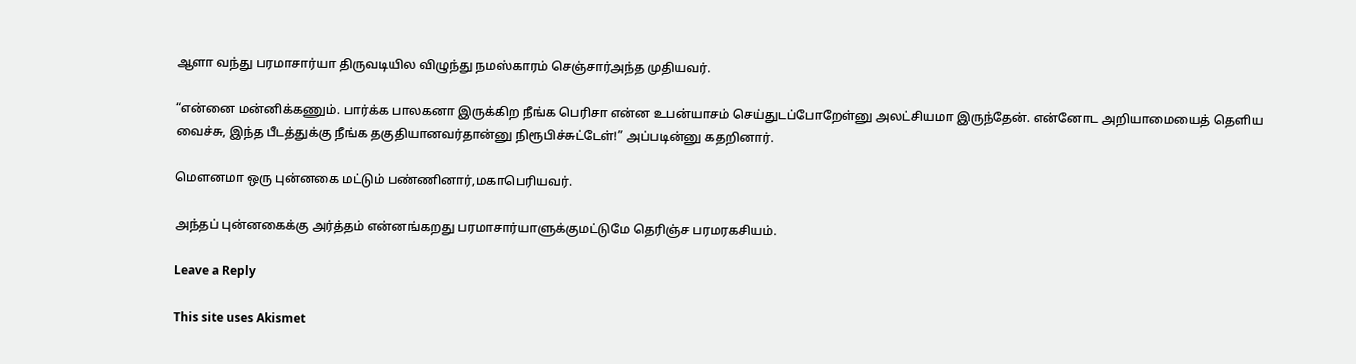ஆளா வந்து பரமாசார்யா திருவடியில விழுந்து நமஸ்காரம் செஞ்சார்அந்த முதியவர்.

“என்னை மன்னிக்கணும். பார்க்க பாலகனா இருக்கிற நீங்க பெரிசா என்ன உபன்யாசம் செய்துடப்போறேள்னு அலட்சியமா இருந்தேன். என்னோட அறியாமையைத் தெளிய வைச்சு, இந்த பீடத்துக்கு நீங்க தகுதியானவர்தான்னு நிரூபிச்சுட்டேள்!” அப்படின்னு கதறினார்.

மௌனமா ஒரு புன்னகை மட்டும் பண்ணினார்,மகாபெரியவர்.

அந்தப் புன்னகைக்கு அர்த்தம் என்னங்கறது பரமாசார்யாளுக்குமட்டுமே தெரிஞ்ச பரமரகசியம்.

Leave a Reply

This site uses Akismet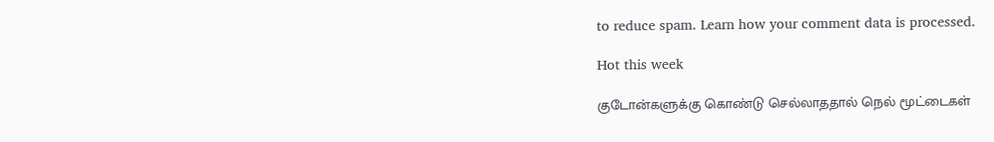to reduce spam. Learn how your comment data is processed.

Hot this week

குடோன்களுக்கு கொண்டு செல்லாததால் நெல் மூட்டைகள்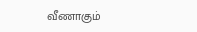வீணாகும்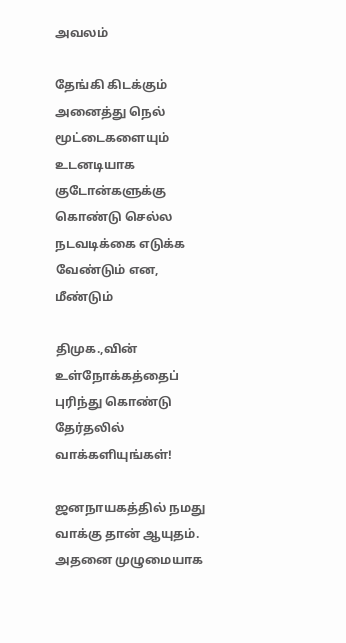அவலம்

தேங்கி கிடக்கும் அனைத்து நெல் மூட்டைகளையும் உடனடியாக குடோன்களுக்கு கொண்டு செல்ல நடவடிக்கை எடுக்க வேண்டும் என, மீண்டும்

திமுக.,வின் உள்நோக்கத்தைப் புரிந்து கொண்டு தேர்தலில் வாக்களியுங்கள்!

ஜனநாயகத்தில் நமது வாக்கு தான் ஆயுதம். அதனை முழுமையாக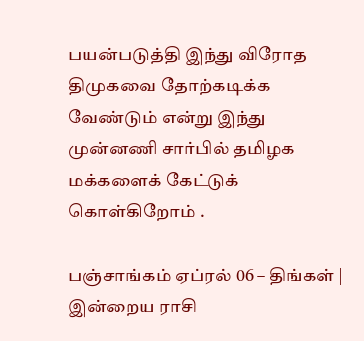பயன்படுத்தி இந்து விரோத திமுகவை தோற்கடிக்க வேண்டும் என்று இந்து முன்னணி சார்பில் தமிழக மக்களைக் கேட்டுக் கொள்கிறோம் .

பஞ்சாங்கம் ஏப்ரல் 06 – திங்கள் | இன்றைய ராசி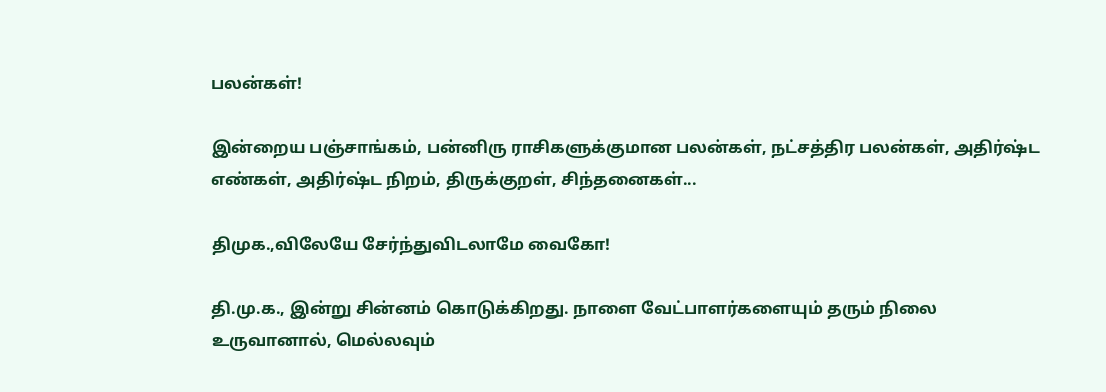பலன்கள்!

இன்றைய பஞ்சாங்கம், பன்னிரு ராசிகளுக்குமான பலன்கள், நட்சத்திர பலன்கள், அதிர்ஷ்ட எண்கள், அதிர்ஷ்ட நிறம், திருக்குறள், சிந்தனைகள்...

திமுக.,விலேயே சேர்ந்துவிடலாமே வைகோ!

தி.மு.க., இன்று சின்னம் கொடுக்கிறது. நாளை வேட்பாளர்களையும் தரும் நிலை உருவானால், மெல்லவும்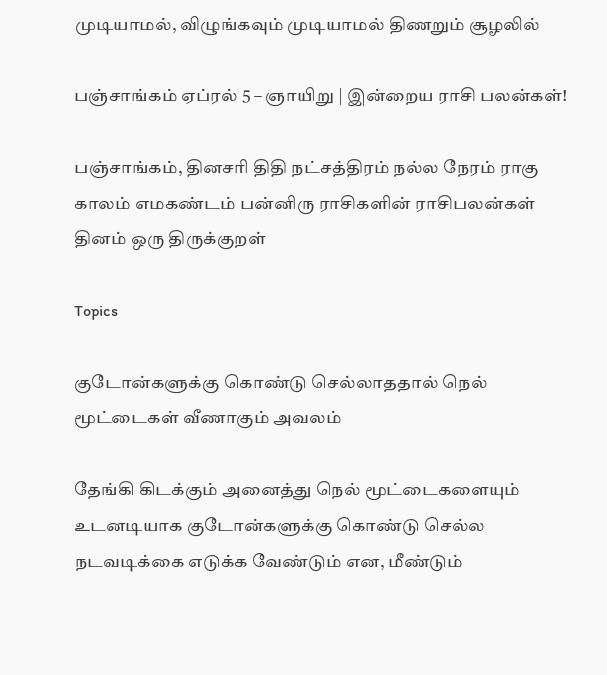முடியாமல், விழுங்கவும் முடியாமல் திணறும் சூழலில்

பஞ்சாங்கம் ஏப்ரல் 5 – ஞாயிறு | இன்றைய ராசி பலன்கள்!

பஞ்சாங்கம், தினசரி திதி நட்சத்திரம் நல்ல நேரம் ராகு காலம் எமகண்டம் பன்னிரு ராசிகளின் ராசிபலன்கள் தினம் ஒரு திருக்குறள்

Topics

குடோன்களுக்கு கொண்டு செல்லாததால் நெல் மூட்டைகள் வீணாகும் அவலம்

தேங்கி கிடக்கும் அனைத்து நெல் மூட்டைகளையும் உடனடியாக குடோன்களுக்கு கொண்டு செல்ல நடவடிக்கை எடுக்க வேண்டும் என, மீண்டும்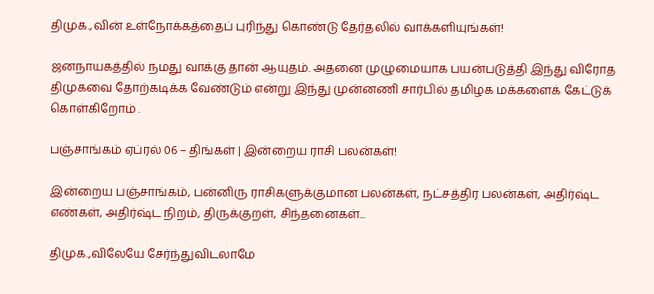திமுக.,வின் உள்நோக்கத்தைப் புரிந்து கொண்டு தேர்தலில் வாக்களியுங்கள்!

ஜனநாயகத்தில் நமது வாக்கு தான் ஆயுதம். அதனை முழுமையாக பயன்படுத்தி இந்து விரோத திமுகவை தோற்கடிக்க வேண்டும் என்று இந்து முன்னணி சார்பில் தமிழக மக்களைக் கேட்டுக் கொள்கிறோம் .

பஞ்சாங்கம் ஏப்ரல் 06 – திங்கள் | இன்றைய ராசி பலன்கள்!

இன்றைய பஞ்சாங்கம், பன்னிரு ராசிகளுக்குமான பலன்கள், நட்சத்திர பலன்கள், அதிர்ஷ்ட எண்கள், அதிர்ஷ்ட நிறம், திருக்குறள், சிந்தனைகள்...

திமுக.,விலேயே சேர்ந்துவிடலாமே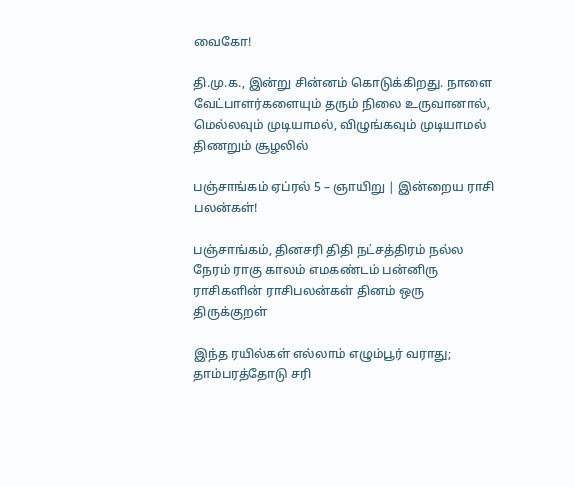வைகோ!

தி.மு.க., இன்று சின்னம் கொடுக்கிறது. நாளை வேட்பாளர்களையும் தரும் நிலை உருவானால், மெல்லவும் முடியாமல், விழுங்கவும் முடியாமல் திணறும் சூழலில்

பஞ்சாங்கம் ஏப்ரல் 5 – ஞாயிறு | இன்றைய ராசி பலன்கள்!

பஞ்சாங்கம், தினசரி திதி நட்சத்திரம் நல்ல நேரம் ராகு காலம் எமகண்டம் பன்னிரு ராசிகளின் ராசிபலன்கள் தினம் ஒரு திருக்குறள்

இந்த ரயில்கள் எல்லாம் எழும்பூர் வராது; தாம்பரத்தோடு சரி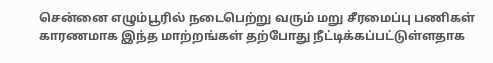சென்னை எழும்பூரில் நடைபெற்று வரும் மறு சீரமைப்பு பணிகள் காரணமாக இந்த மாற்றங்கள் தற்போது நீட்டிக்கப்பட்டுள்ளதாக‌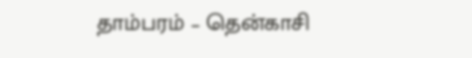தாம்பரம் – தென்காசி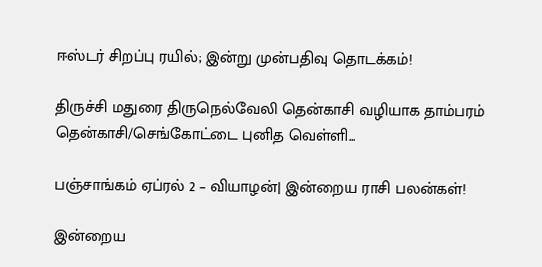ஈஸ்டர் சிறப்பு ரயில்; இன்று முன்பதிவு தொடக்கம்!

திருச்சி மதுரை திருநெல்வேலி தென்காசி வழியாக தாம்பரம் தென்காசி/செங்கோட்டை புனித வெள்ளி...

பஞ்சாங்கம் ஏப்ரல் 2 – வியாழன்| இன்றைய ராசி பலன்கள்!

இன்றைய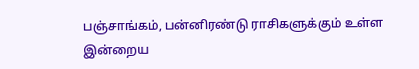பஞ்சாங்கம், பன்னிரண்டு ராசிகளுக்கும் உள்ள இன்றைய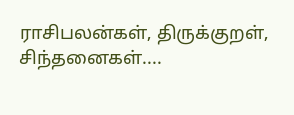ராசிபலன்கள், திருக்குறள், சிந்தனைகள்....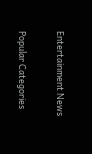Entertainment News

Popular Categories